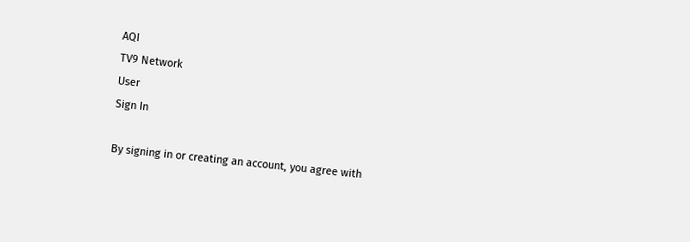AQI
TV9 Network
User
Sign In

By signing in or creating an account, you agree with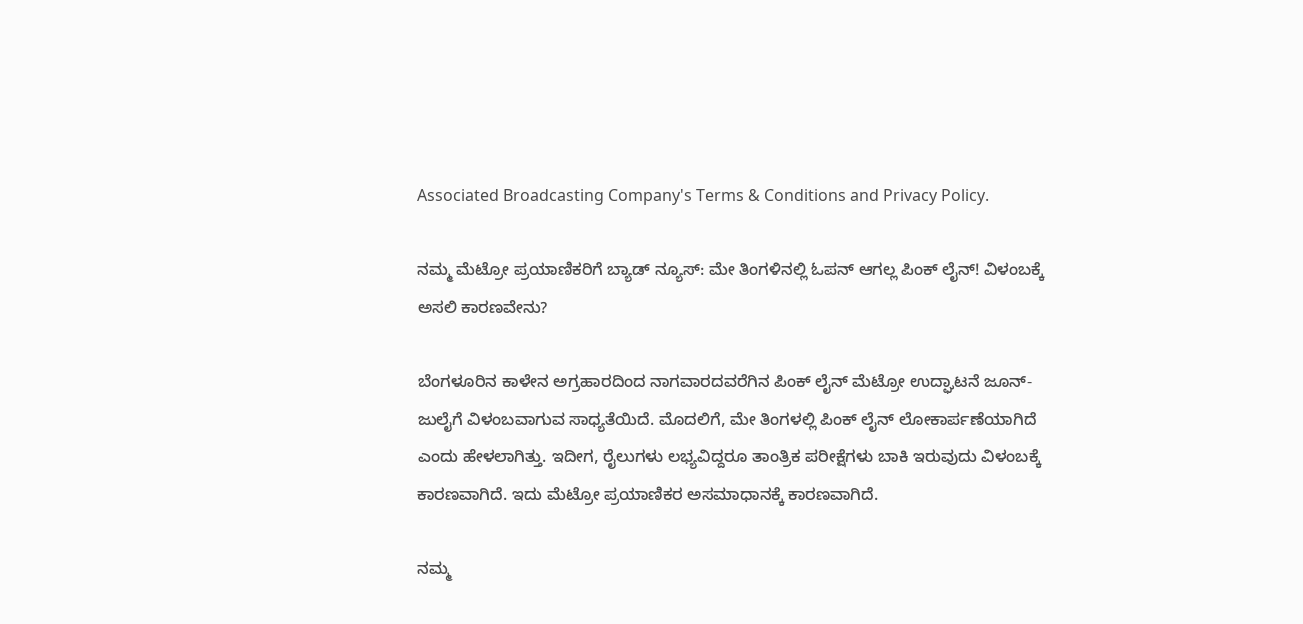Associated Broadcasting Company's Terms & Conditions and Privacy Policy.

ನಮ್ಮ ಮೆಟ್ರೋ ಪ್ರಯಾಣಿಕರಿಗೆ ಬ್ಯಾಡ್ ನ್ಯೂಸ್: ಮೇ ತಿಂಗಳಿನಲ್ಲಿ ಓಪನ್ ಆಗಲ್ಲ ಪಿಂಕ್ ಲೈನ್! ವಿಳಂಬಕ್ಕೆ ಅಸಲಿ ಕಾರಣವೇನು?

ಬೆಂಗಳೂರಿನ ಕಾಳೇನ ಅಗ್ರಹಾರದಿಂದ ನಾಗವಾರದವರೆಗಿನ ಪಿಂಕ್ ಲೈನ್ ಮೆಟ್ರೋ ಉದ್ಘಾಟನೆ ಜೂನ್-ಜುಲೈಗೆ ವಿಳಂಬವಾಗುವ ಸಾಧ್ಯತೆಯಿದೆ. ಮೊದಲಿಗೆ, ಮೇ ತಿಂಗಳಲ್ಲಿ ಪಿಂಕ್ ಲೈನ್ ಲೋಕಾರ್ಪಣೆಯಾಗಿದೆ ಎಂದು ಹೇಳಲಾಗಿತ್ತು. ಇದೀಗ, ರೈಲುಗಳು ಲಭ್ಯವಿದ್ದರೂ ತಾಂತ್ರಿಕ ಪರೀಕ್ಷೆಗಳು ಬಾಕಿ ಇರುವುದು ವಿಳಂಬಕ್ಕೆ ಕಾರಣವಾಗಿದೆ. ಇದು ಮೆಟ್ರೋ ಪ್ರಯಾಣಿಕರ ಅಸಮಾಧಾನಕ್ಕೆ ಕಾರಣವಾಗಿದೆ.

ನಮ್ಮ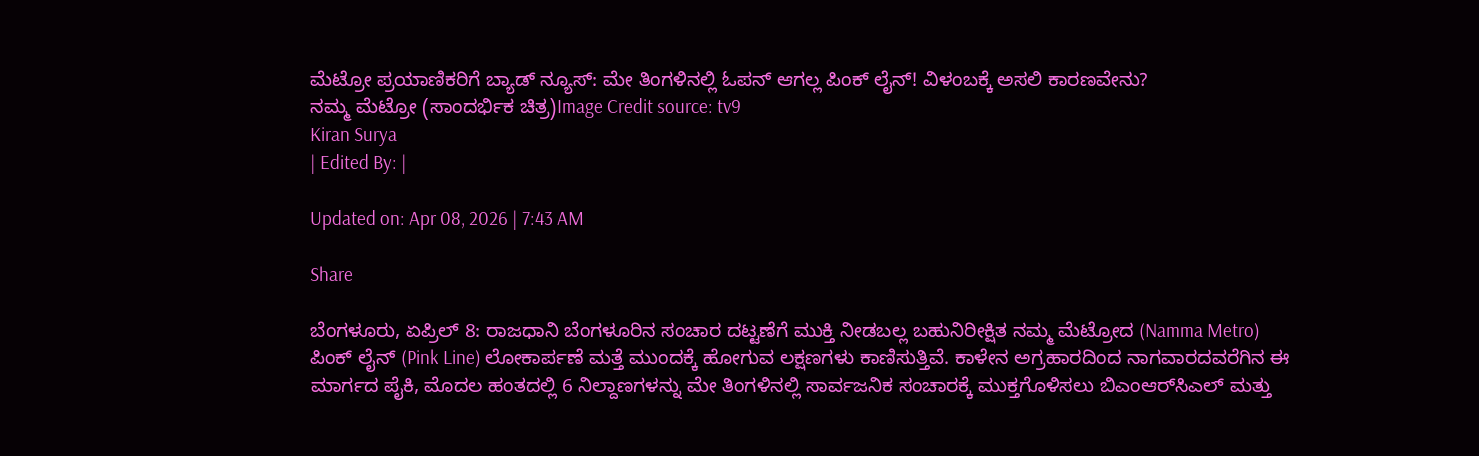ಮೆಟ್ರೋ ಪ್ರಯಾಣಿಕರಿಗೆ ಬ್ಯಾಡ್ ನ್ಯೂಸ್: ಮೇ ತಿಂಗಳಿನಲ್ಲಿ ಓಪನ್ ಆಗಲ್ಲ ಪಿಂಕ್ ಲೈನ್! ವಿಳಂಬಕ್ಕೆ ಅಸಲಿ ಕಾರಣವೇನು?
ನಮ್ಮ ಮೆಟ್ರೋ (ಸಾಂದರ್ಭಿಕ ಚಿತ್ರ)Image Credit source: tv9
Kiran Surya
| Edited By: |

Updated on: Apr 08, 2026 | 7:43 AM

Share

ಬೆಂಗಳೂರು, ಏಪ್ರಿಲ್ 8: ರಾಜಧಾನಿ ಬೆಂಗಳೂರಿನ ಸಂಚಾರ ದಟ್ಟಣೆಗೆ ಮುಕ್ತಿ ನೀಡಬಲ್ಲ ಬಹುನಿರೀಕ್ಷಿತ ನಮ್ಮ ಮೆಟ್ರೋದ (Namma Metro) ಪಿಂಕ್ ಲೈನ್ (Pink Line) ಲೋಕಾರ್ಪಣೆ ಮತ್ತೆ ಮುಂದಕ್ಕೆ ಹೋಗುವ ಲಕ್ಷಣಗಳು ಕಾಣಿಸುತ್ತಿವೆ. ಕಾಳೇನ ಅಗ್ರಹಾರದಿಂದ ನಾಗವಾರದವರೆಗಿನ ಈ ಮಾರ್ಗದ ಪೈಕಿ, ಮೊದಲ ಹಂತದಲ್ಲಿ 6 ನಿಲ್ದಾಣಗಳನ್ನು ಮೇ ತಿಂಗಳಿನಲ್ಲಿ ಸಾರ್ವಜನಿಕ ಸಂಚಾರಕ್ಕೆ ಮುಕ್ತಗೊಳಿಸಲು ಬಿಎಂಆರ್‌ಸಿಎಲ್ ಮತ್ತು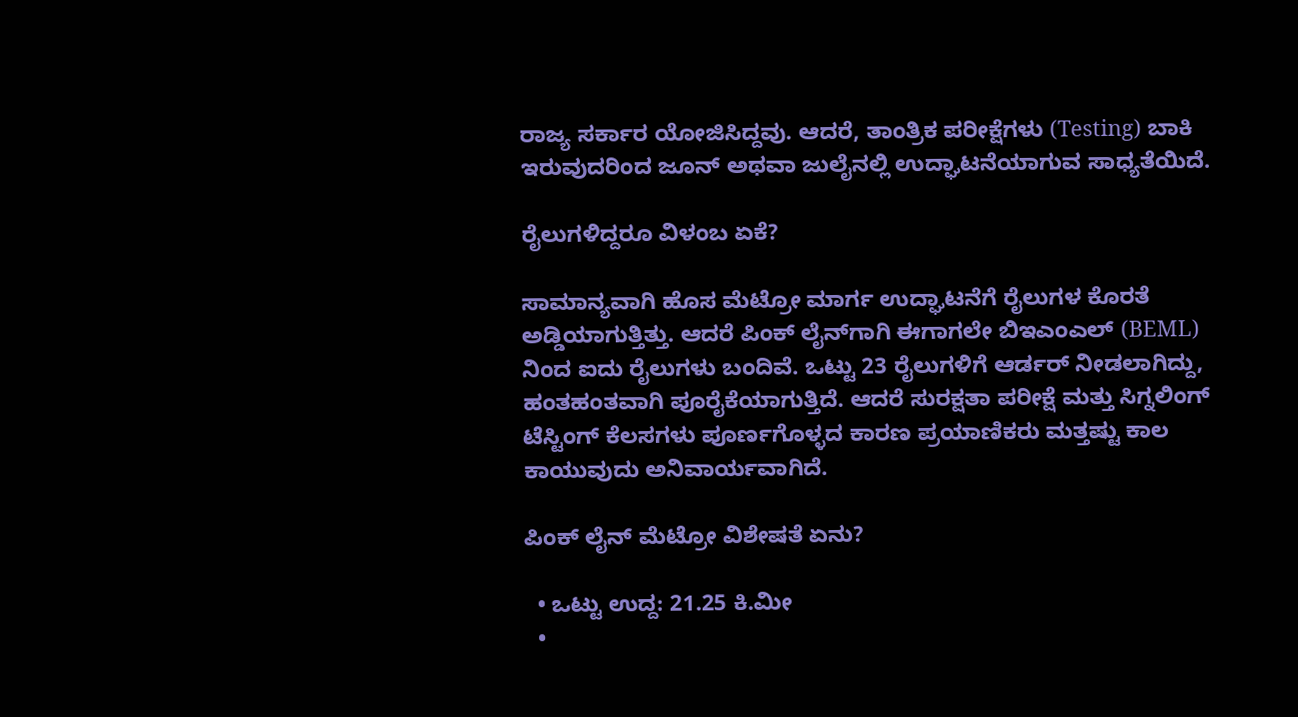ರಾಜ್ಯ ಸರ್ಕಾರ ಯೋಜಿಸಿದ್ದವು. ಆದರೆ, ತಾಂತ್ರಿಕ ಪರೀಕ್ಷೆಗಳು (Testing) ಬಾಕಿ ಇರುವುದರಿಂದ ಜೂನ್ ಅಥವಾ ಜುಲೈನಲ್ಲಿ ಉದ್ಘಾಟನೆಯಾಗುವ ಸಾಧ್ಯತೆಯಿದೆ.

ರೈಲುಗಳಿದ್ದರೂ ವಿಳಂಬ ಏಕೆ?

ಸಾಮಾನ್ಯವಾಗಿ ಹೊಸ ಮೆಟ್ರೋ ಮಾರ್ಗ ಉದ್ಘಾಟನೆಗೆ ರೈಲುಗಳ ಕೊರತೆ ಅಡ್ಡಿಯಾಗುತ್ತಿತ್ತು. ಆದರೆ ಪಿಂಕ್ ಲೈನ್‌ಗಾಗಿ ಈಗಾಗಲೇ ಬಿಇಎಂಎಲ್ (BEML) ನಿಂದ ಐದು ರೈಲುಗಳು ಬಂದಿವೆ. ಒಟ್ಟು 23 ರೈಲುಗಳಿಗೆ ಆರ್ಡರ್ ನೀಡಲಾಗಿದ್ದು, ಹಂತಹಂತವಾಗಿ ಪೂರೈಕೆಯಾಗುತ್ತಿದೆ. ಆದರೆ ಸುರಕ್ಷತಾ ಪರೀಕ್ಷೆ ಮತ್ತು ಸಿಗ್ನಲಿಂಗ್ ಟೆಸ್ಟಿಂಗ್ ಕೆಲಸಗಳು ಪೂರ್ಣಗೊಳ್ಳದ ಕಾರಣ ಪ್ರಯಾಣಿಕರು ಮತ್ತಷ್ಟು ಕಾಲ ಕಾಯುವುದು ಅನಿವಾರ್ಯವಾಗಿದೆ.

ಪಿಂಕ್ ಲೈನ್ ಮೆಟ್ರೋ ವಿಶೇಷತೆ ಏನು?

  • ಒಟ್ಟು ಉದ್ದ: 21.25 ಕಿ.ಮೀ
  •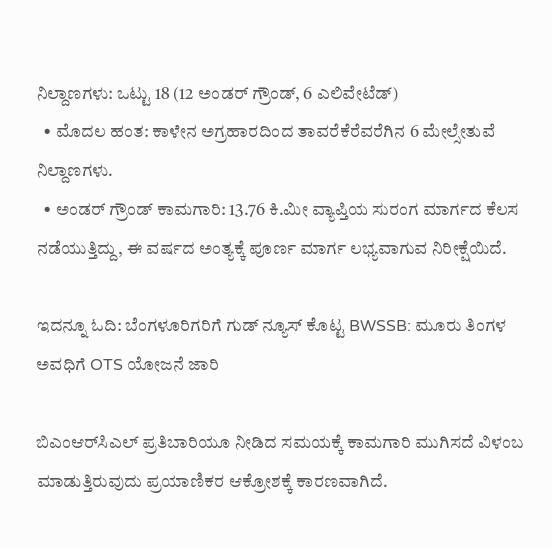ನಿಲ್ದಾಣಗಳು: ಒಟ್ಟು 18 (12 ಅಂಡರ್ ಗ್ರೌಂಡ್, 6 ಎಲಿವೇಟೆಡ್)
  • ಮೊದಲ ಹಂತ: ಕಾಳೇನ ಅಗ್ರಹಾರದಿಂದ ತಾವರೆಕೆರೆವರೆಗಿನ 6 ಮೇಲ್ಸೇತುವೆ ನಿಲ್ದಾಣಗಳು.
  • ಅಂಡರ್ ಗ್ರೌಂಡ್ ಕಾಮಗಾರಿ: 13.76 ಕಿ.ಮೀ ವ್ಯಾಪ್ತಿಯ ಸುರಂಗ ಮಾರ್ಗದ ಕೆಲಸ ನಡೆಯುತ್ತಿದ್ದು, ಈ ವರ್ಷದ ಅಂತ್ಯಕ್ಕೆ ಪೂರ್ಣ ಮಾರ್ಗ ಲಭ್ಯವಾಗುವ ನಿರೀಕ್ಷೆಯಿದೆ.

ಇದನ್ನೂ ಓದಿ: ಬೆಂಗಳೂರಿಗರಿಗೆ ಗುಡ್ ನ್ಯೂಸ್ ಕೊಟ್ಟ BWSSB: ಮೂರು ತಿಂಗಳ ಅವಧಿಗೆ OTS ಯೋಜನೆ ಜಾರಿ

ಬಿಎಂಆರ್‌ಸಿಎಲ್ ಪ್ರತಿಬಾರಿಯೂ ನೀಡಿದ ಸಮಯಕ್ಕೆ ಕಾಮಗಾರಿ ಮುಗಿಸದೆ ವಿಳಂಬ ಮಾಡುತ್ತಿರುವುದು ಪ್ರಯಾಣಿಕರ ಆಕ್ರೋಶಕ್ಕೆ ಕಾರಣವಾಗಿದೆ.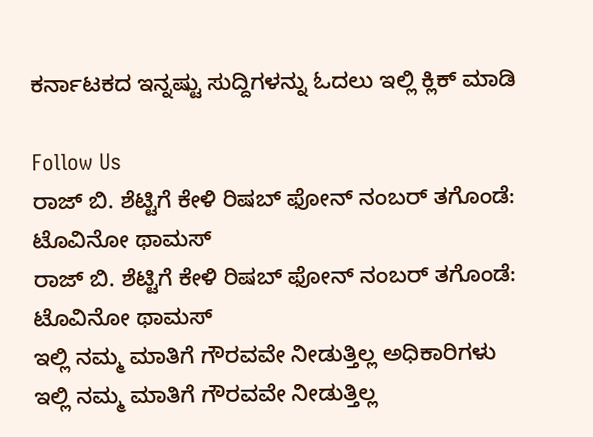ಕರ್ನಾಟಕದ ಇನ್ನಷ್ಟು ಸುದ್ದಿಗಳನ್ನು ಓದಲು ಇಲ್ಲಿ ಕ್ಲಿಕ್ ಮಾಡಿ

Follow Us
ರಾಜ್ ಬಿ. ಶೆಟ್ಟಿಗೆ ಕೇಳಿ ರಿಷಬ್ ಫೋನ್ ನಂಬರ್ ತಗೊಂಡೆ: ಟೊವಿನೋ ಥಾಮಸ್
ರಾಜ್ ಬಿ. ಶೆಟ್ಟಿಗೆ ಕೇಳಿ ರಿಷಬ್ ಫೋನ್ ನಂಬರ್ ತಗೊಂಡೆ: ಟೊವಿನೋ ಥಾಮಸ್
ಇಲ್ಲಿ ನಮ್ಮ ಮಾತಿಗೆ ಗೌರವವೇ ನೀಡುತ್ತಿಲ್ಲ ಅಧಿಕಾರಿಗಳು
ಇಲ್ಲಿ ನಮ್ಮ ಮಾತಿಗೆ ಗೌರವವೇ ನೀಡುತ್ತಿಲ್ಲ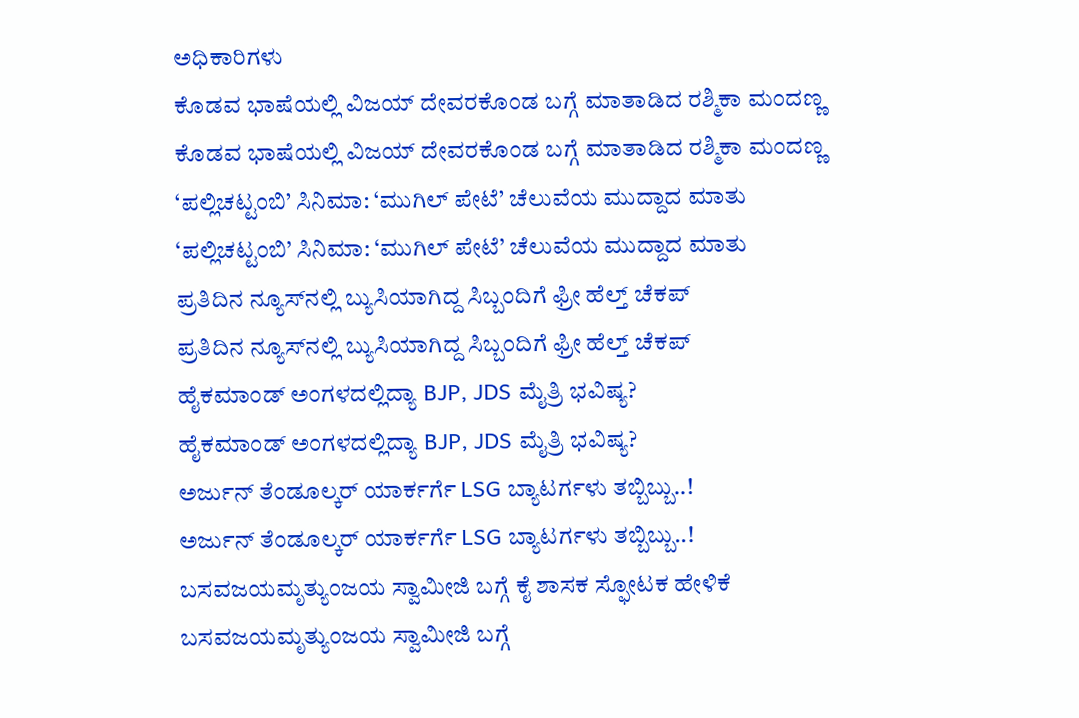ಅಧಿಕಾರಿಗಳು
ಕೊಡವ ಭಾಷೆಯಲ್ಲಿ ವಿಜಯ್ ದೇವರಕೊಂಡ ಬಗ್ಗೆ ಮಾತಾಡಿದ ರಶ್ಮಿಕಾ ಮಂದಣ್ಣ
ಕೊಡವ ಭಾಷೆಯಲ್ಲಿ ವಿಜಯ್ ದೇವರಕೊಂಡ ಬಗ್ಗೆ ಮಾತಾಡಿದ ರಶ್ಮಿಕಾ ಮಂದಣ್ಣ
‘ಪಲ್ಲಿಚಟ್ಟಂಬಿ’ ಸಿನಿಮಾ: ‘ಮುಗಿಲ್ ಪೇಟೆ’ ಚೆಲುವೆಯ ಮುದ್ದಾದ ಮಾತು
‘ಪಲ್ಲಿಚಟ್ಟಂಬಿ’ ಸಿನಿಮಾ: ‘ಮುಗಿಲ್ ಪೇಟೆ’ ಚೆಲುವೆಯ ಮುದ್ದಾದ ಮಾತು
ಪ್ರತಿದಿನ ನ್ಯೂಸ್‌ನಲ್ಲಿ ಬ್ಯುಸಿಯಾಗಿದ್ದ ಸಿಬ್ಬಂದಿಗೆ ಫ್ರೀ ಹೆಲ್ತ್ ಚೆಕಪ್
ಪ್ರತಿದಿನ ನ್ಯೂಸ್‌ನಲ್ಲಿ ಬ್ಯುಸಿಯಾಗಿದ್ದ ಸಿಬ್ಬಂದಿಗೆ ಫ್ರೀ ಹೆಲ್ತ್ ಚೆಕಪ್
ಹೈಕಮಾಂಡ್ ಅಂಗಳದಲ್ಲಿದ್ಯಾ BJP, JDS ಮೈತ್ರಿ ಭವಿಷ್ಯ?
ಹೈಕಮಾಂಡ್ ಅಂಗಳದಲ್ಲಿದ್ಯಾ BJP, JDS ಮೈತ್ರಿ ಭವಿಷ್ಯ?
ಅರ್ಜುನ್ ತೆಂಡೂಲ್ಕರ್ ಯಾರ್ಕರ್ಗೆ LSG ಬ್ಯಾಟರ್ಗಳು ತಬ್ಬಿಬ್ಬು..!
ಅರ್ಜುನ್ ತೆಂಡೂಲ್ಕರ್ ಯಾರ್ಕರ್ಗೆ LSG ಬ್ಯಾಟರ್ಗಳು ತಬ್ಬಿಬ್ಬು..!
ಬಸವಜಯಮೃತ್ಯುಂಜಯ ಸ್ವಾಮೀಜಿ ಬಗ್ಗೆ ಕೈ ಶಾಸಕ ಸ್ಫೋಟಕ ಹೇಳಿಕೆ
ಬಸವಜಯಮೃತ್ಯುಂಜಯ ಸ್ವಾಮೀಜಿ ಬಗ್ಗೆ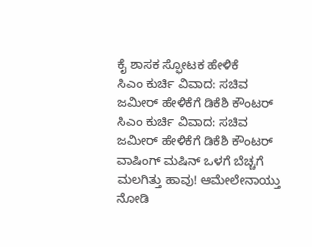ಕೈ ಶಾಸಕ ಸ್ಫೋಟಕ ಹೇಳಿಕೆ
ಸಿಎಂ ಕುರ್ಚಿ ವಿವಾದ: ಸಚಿವ ಜಮೀರ್ ಹೇಳಿಕೆಗೆ ಡಿಕೆಶಿ ಕೌಂಟರ್
ಸಿಎಂ ಕುರ್ಚಿ ವಿವಾದ: ಸಚಿವ ಜಮೀರ್ ಹೇಳಿಕೆಗೆ ಡಿಕೆಶಿ ಕೌಂಟರ್
ವಾಷಿಂಗ್ ಮಷಿನ್ ಒಳಗೆ ಬೆಚ್ಚಗೆ ಮಲಗಿತ್ತು ಹಾವು! ಆಮೇಲೇನಾಯ್ತು ನೋಡಿ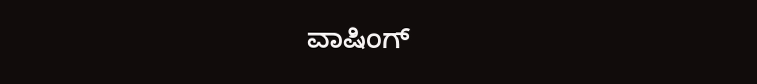ವಾಷಿಂಗ್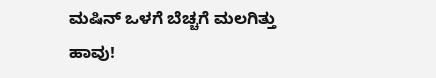ಮಷಿನ್ ಒಳಗೆ ಬೆಚ್ಚಗೆ ಮಲಗಿತ್ತು ಹಾವು!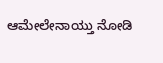ಆಮೇಲೇನಾಯ್ತು ನೋಡಿ